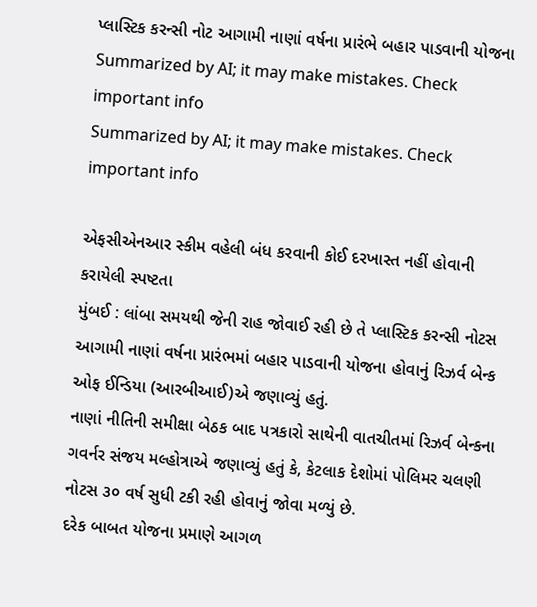પ્લાસ્ટિક કરન્સી નોટ આગામી નાણાં વર્ષના પ્રારંભે બહાર પાડવાની યોજના
Summarized by AI; it may make mistakes. Check important info
Summarized by AI; it may make mistakes. Check important info

એફસીએનઆર સ્કીમ વહેલી બંધ કરવાની કોઈ દરખાસ્ત નહીં હોવાની કરાયેલી સ્પષ્ટતા
મુંબઈ : લાંબા સમયથી જેની રાહ જોવાઈ રહી છે તે પ્લાસ્ટિક કરન્સી નોટસ આગામી નાણાં વર્ષના પ્રારંભમાં બહાર પાડવાની યોજના હોવાનું રિઝર્વ બેન્ક ઓફ ઈન્ડિયા (આરબીઆઈ)એ જણાવ્યું હતું.
નાણાં નીતિની સમીક્ષા બેઠક બાદ પત્રકારો સાથેની વાતચીતમાં રિઝર્વ બેન્કના ગવર્નર સંજય મલ્હોત્રાએ જણાવ્યું હતું કે, કેટલાક દેશોમાં પોલિમર ચલણી નોટસ ૩૦ વર્ષ સુધી ટકી રહી હોવાનું જોવા મળ્યું છે.
દરેક બાબત યોજના પ્રમાણે આગળ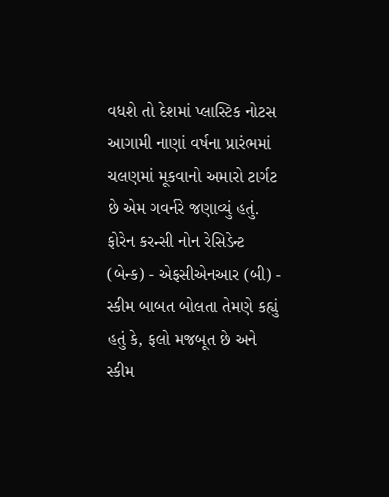વધશે તો દેશમાં પ્લાસ્ટિક નોટસ આગામી નાણાં વર્ષના પ્રારંભમાં ચલણમાં મૂકવાનો અમારો ટાર્ગટ છે એમ ગવર્નરે જણાવ્યું હતું.
ફોરેન કરન્સી નોન રેસિડેન્ટ (બેન્ક) - એફસીએનઆર (બી) - સ્કીમ બાબત બોલતા તેમણે કહ્યું હતું કે, ફલો મજબૂત છે અને સ્કીમ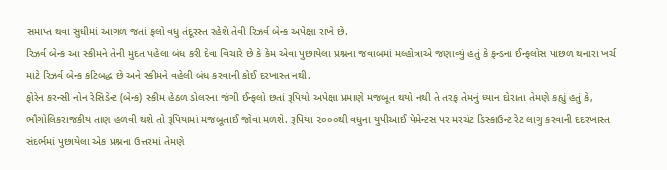સમાપ્ત થવા સુધીમાં આગળ જતાં ફલો વધુ તંદૂરસ્ત રહેશે તેવી રિઝર્વ બેન્ક અપેક્ષા રાખે છે.
રિઝર્વ બેન્ક આ સ્કીમને તેની મુદત પહેલા બંધ કરી દેવા વિચારે છે કે કેમ એવા પુછાયેલા પ્રશ્નના જવાબમાં મલ્હોત્રાએ જણાવ્યું હતું કે ફન્ડના ઈન્ફલોસ પાછળ થનારા ખર્ચ માટે રિઝર્વ બેન્ક કટિબદ્ધ છે અને સ્કીમને વહેલી બંધ કરવાની કોઈ દરખાસ્ત નથી.
ફોરેન કરન્સી નોન રેસિડેન્ટ (બેન્ક) સ્કીમ હેઠળ ડોલરના જંગી ઈન્ફલો છતાં રૂપિયો અપેક્ષા પ્રમાણે મજબૂત થયો નથી તે તરફ તેમનું ધ્યાન દોરાતા તેમણે કહ્યું હતું કે, ભૌગોલિકરાજકીય તાણ હળવી થશે તો રૂપિયામાં મજબૂતાઈ જોવા મળશે. રૂપિયા ૨૦૦૦થી વધુના યુપીઆઈ પેમેન્ટસ પર મરચંટ ડિસ્કાઉન્ટ રેટ લાગુ કરવાની દદરખાસ્ત સંદર્ભમાં પુછાયેલા એક પ્રશ્નના ઉત્તરમાં તેમણે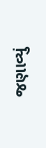જણાવ્યું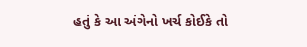હતું કે આ અંગેનો ખર્ચ કોઈકે તો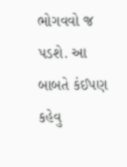ભોગવવો જ પડશે. આ બાબતે કંઈપણ કહેવુ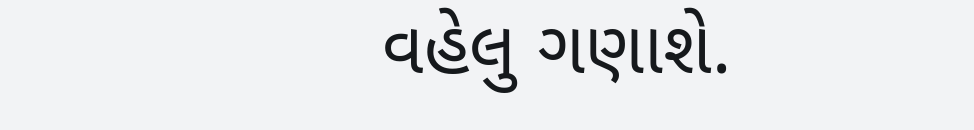વહેલુ ગણાશે.